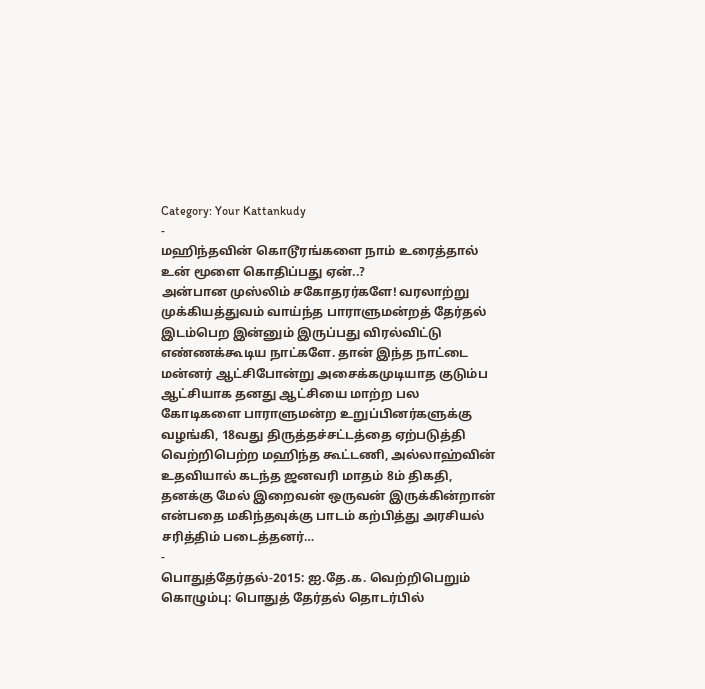Category: Your Kattankudy
-
மஹிந்தவின் கொடூரங்களை நாம் உரைத்தால் உன் மூளை கொதிப்பது ஏன்..?
அன்பான முஸ்லிம் சகோதரர்களே! வரலாற்று முக்கியத்துவம் வாய்ந்த பாராளுமன்றத் தேர்தல் இடம்பெற இன்னும் இருப்பது விரல்விட்டு எண்ணக்கூடிய நாட்களே. தான் இந்த நாட்டை மன்னர் ஆட்சிபோன்று அசைக்கமுடியாத குடும்ப ஆட்சியாக தனது ஆட்சியை மாற்ற பல கோடிகளை பாராளுமன்ற உறுப்பினர்களுக்கு வழங்கி, 18வது திருத்தச்சட்டத்தை ஏற்படுத்தி வெற்றிபெற்ற மஹிந்த கூட்டணி, அல்லாஹ்வின் உதவியால் கடந்த ஜனவரி மாதம் 8ம் திகதி, தனக்கு மேல் இறைவன் ஒருவன் இருக்கின்றான் என்பதை மகிந்தவுக்கு பாடம் கற்பித்து அரசியல் சரித்திம் படைத்தனர்…
-
பொதுத்தேர்தல்-2015: ஐ.தே.க. வெற்றிபெறும்
கொழும்பு: பொதுத் தேர்தல் தொடர்பில்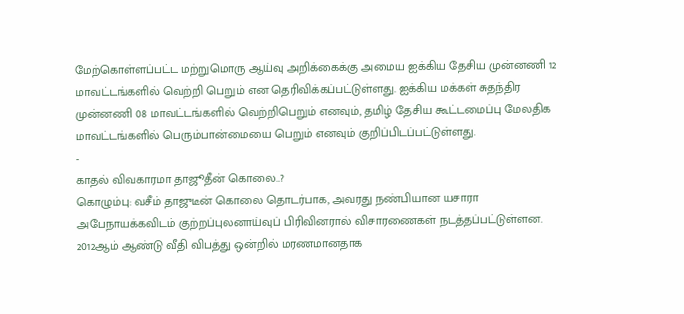மேற்கொள்ளப்பட்ட மற்றுமொரு ஆய்வு அறிக்கைக்கு அமைய ஐக்கிய தேசிய முன்னணி 12 மாவட்டங்களில் வெற்றி பெறும் என தெரிவிக்கப்பட்டுள்ளது. ஐக்கிய மக்கள் சுதந்திர முன்னணி 08 மாவட்டங்களில் வெற்றிபெறும் எனவும், தமிழ் தேசிய கூட்டமைப்பு மேலதிக மாவட்டங்களில் பெரும்பான்மையை பெறும் எனவும் குறிப்பிடப்பட்டுள்ளது.
-
காதல் விவகாரமா தாஜூதீன் கொலை..?
கொழும்பு: வசீம் தாஜுடீன் கொலை தொடர்பாக, அவரது நண்பியான யசாரா அபேநாயக்கவிடம் குற்றப்புலனாய்வுப் பிரிவினரால் விசாரணைகள் நடத்தப்பட்டுள்ளன. 2012ஆம் ஆண்டு வீதி விபத்து ஒன்றில் மரணமானதாக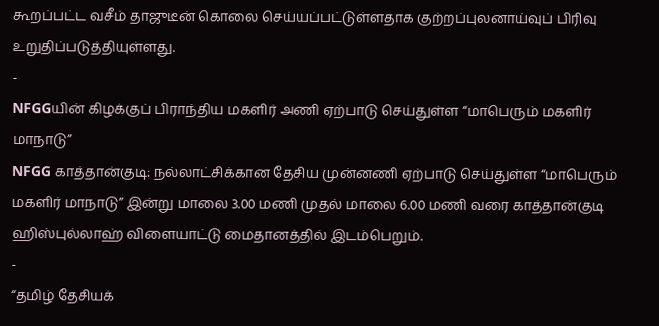கூறப்பட்ட வசீம் தாஜுடீன் கொலை செய்யப்பட்டுள்ளதாக குற்றப்புலனாய்வுப் பிரிவு உறுதிப்படுத்தியுள்ளது.
-
NFGGயின் கிழக்குப் பிராந்திய மகளிர் அணி ஏற்பாடு செய்துள்ள “மாபெரும் மகளிர் மாநாடு”
NFGG காத்தான்குடி: நல்லாட்சிக்கான தேசிய முன்னணி ஏற்பாடு செய்துள்ள “மாபெரும் மகளிர் மாநாடு” இன்று மாலை 3.00 மணி முதல் மாலை 6.00 மணி வரை காத்தான்குடி ஹிஸ்புல்லாஹ் விளையாட்டு மைதானத்தில் இடம்பெறும்.
-
“தமிழ் தேசியக்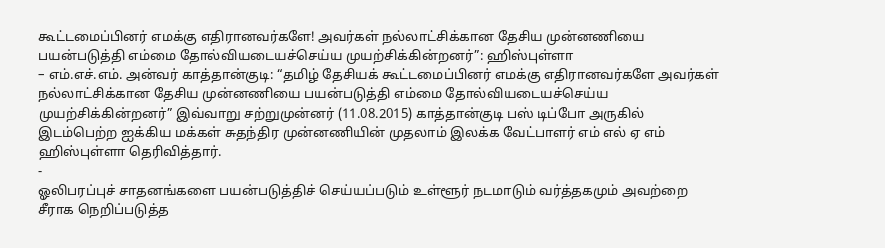கூட்டமைப்பினர் எமக்கு எதிரானவர்களே! அவர்கள் நல்லாட்சிக்கான தேசிய முன்னணியை பயன்படுத்தி எம்மை தோல்வியடையச்செய்ய முயற்சிக்கின்றனர்”: ஹிஸ்புள்ளா
– எம்.எச்.எம். அன்வர் காத்தான்குடி: “தமிழ் தேசியக் கூட்டமைப்பினர் எமக்கு எதிரானவர்களே அவர்கள் நல்லாட்சிக்கான தேசிய முன்னணியை பயன்படுத்தி எம்மை தோல்வியடையச்செய்ய முயற்சிக்கின்றனர்” இவ்வாறு சற்றுமுன்னர் (11.08.2015) காத்தான்குடி பஸ் டிப்போ அருகில் இடம்பெற்ற ஐக்கிய மக்கள் சுதந்திர முன்னணியின் முதலாம் இலக்க வேட்பாளர் எம் எல் ஏ எம் ஹிஸ்புள்ளா தெரிவித்தார்.
-
ஓலிபரப்புச் சாதனங்களை பயன்படுத்திச் செய்யப்படும் உள்ளூர் நடமாடும் வர்த்தகமும் அவற்றை சீராக நெறிப்படுத்த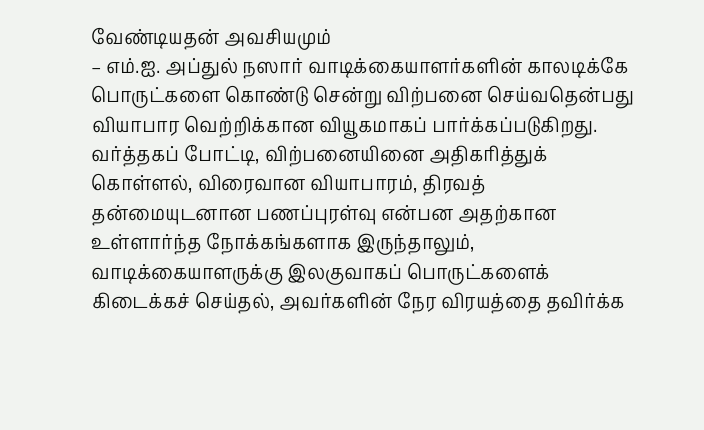வேண்டியதன் அவசியமும்
– எம்.ஐ. அப்துல் நஸார் வாடிக்கையாளர்களின் காலடிக்கே பொருட்களை கொண்டு சென்று விற்பனை செய்வதென்பது வியாபார வெற்றிக்கான வியூகமாகப் பார்க்கப்படுகிறது. வர்த்தகப் போட்டி, விற்பனையினை அதிகரித்துக் கொள்ளல், விரைவான வியாபாரம், திரவத் தன்மையுடனான பணப்புரள்வு என்பன அதற்கான உள்ளார்ந்த நோக்கங்களாக இருந்தாலும், வாடிக்கையாளருக்கு இலகுவாகப் பொருட்களைக் கிடைக்கச் செய்தல், அவர்களின் நேர விரயத்தை தவிர்க்க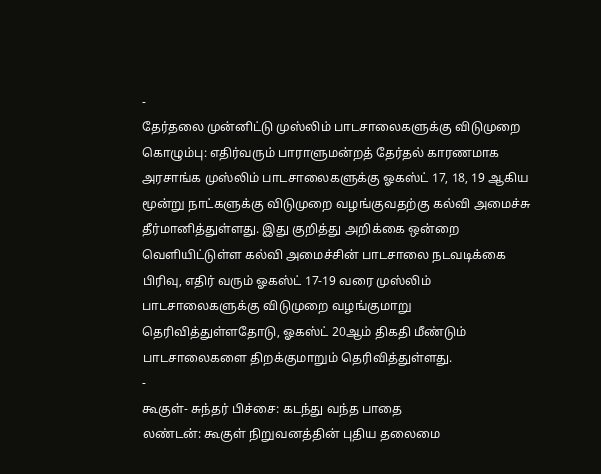-
தேர்தலை முன்னிட்டு முஸ்லிம் பாடசாலைகளுக்கு விடுமுறை
கொழும்பு: எதிர்வரும் பாராளுமன்றத் தேர்தல் காரணமாக அரசாங்க முஸ்லிம் பாடசாலைகளுக்கு ஓகஸ்ட் 17, 18, 19 ஆகிய மூன்று நாட்களுக்கு விடுமுறை வழங்குவதற்கு கல்வி அமைச்சு தீர்மானித்துள்ளது. இது குறித்து அறிக்கை ஒன்றை வெளியிட்டுள்ள கல்வி அமைச்சின் பாடசாலை நடவடிக்கை பிரிவு, எதிர் வரும் ஓகஸ்ட் 17-19 வரை முஸ்லிம் பாடசாலைகளுக்கு விடுமுறை வழங்குமாறு தெரிவித்துள்ளதோடு, ஓகஸ்ட் 20ஆம் திகதி மீண்டும் பாடசாலைகளை திறக்குமாறும் தெரிவித்துள்ளது.
-
கூகுள்- சுந்தர் பிச்சை: கடந்து வந்த பாதை
லண்டன்: கூகுள் நிறுவனத்தின் புதிய தலைமை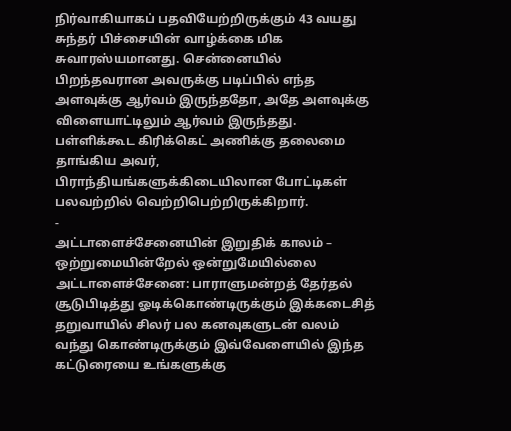நிர்வாகியாகப் பதவியேற்றிருக்கும் 43 வயது சுந்தர் பிச்சையின் வாழ்க்கை மிக சுவாரஸ்யமானது. சென்னையில் பிறந்தவரான அவருக்கு படிப்பில் எந்த அளவுக்கு ஆர்வம் இருந்ததோ, அதே அளவுக்கு விளையாட்டிலும் ஆர்வம் இருந்தது. பள்ளிக்கூட கிரிக்கெட் அணிக்கு தலைமை தாங்கிய அவர், பிராந்தியங்களுக்கிடையிலான போட்டிகள் பலவற்றில் வெற்றிபெற்றிருக்கிறார்.
-
அட்டாளைச்சேனையின் இறுதிக் காலம் – ஒற்றுமையின்றேல் ஒன்றுமேயில்லை
அட்டாளைச்சேனை: பாராளுமன்றத் தேர்தல் சூடுபிடித்து ஓடிக்கொண்டிருக்கும் இக்கடைசித் தறுவாயில் சிலர் பல கனவுகளுடன் வலம் வந்து கொண்டிருக்கும் இவ்வேளையில் இந்த கட்டுரையை உங்களுக்கு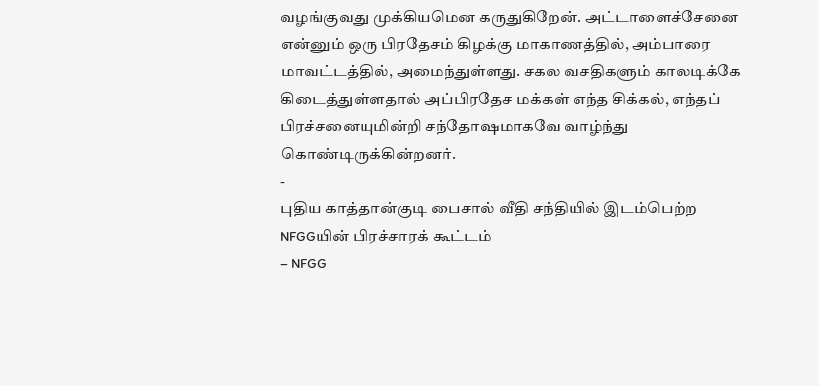வழங்குவது முக்கியமென கருதுகிறேன். அட்டாளைச்சேனை என்னும் ஒரு பிரதேசம் கிழக்கு மாகாணத்தில், அம்பாரை மாவட்டத்தில், அமைந்துள்ளது. சகல வசதிகளும் காலடிக்கே கிடைத்துள்ளதால் அப்பிரதேச மக்கள் எந்த சிக்கல், எந்தப் பிரச்சனையுமின்றி சந்தோஷமாகவே வாழ்ந்து கொண்டிருக்கின்றனர்.
-
புதிய காத்தான்குடி பைசால் வீதி சந்தியில் இடம்பெற்ற NFGGயின் பிரச்சாரக் கூட்டம்
– NFGG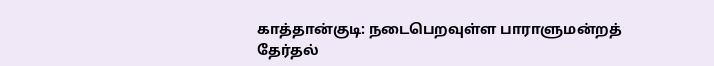காத்தான்குடி: நடைபெறவுள்ள பாராளுமன்றத் தேர்தல்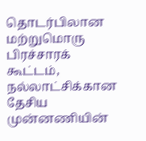தொடர்பிலான மற்றுமொரு பிரச்சாரக் கூட்டம், நல்லாட்சிக்கான தேசிய முன்னணியின்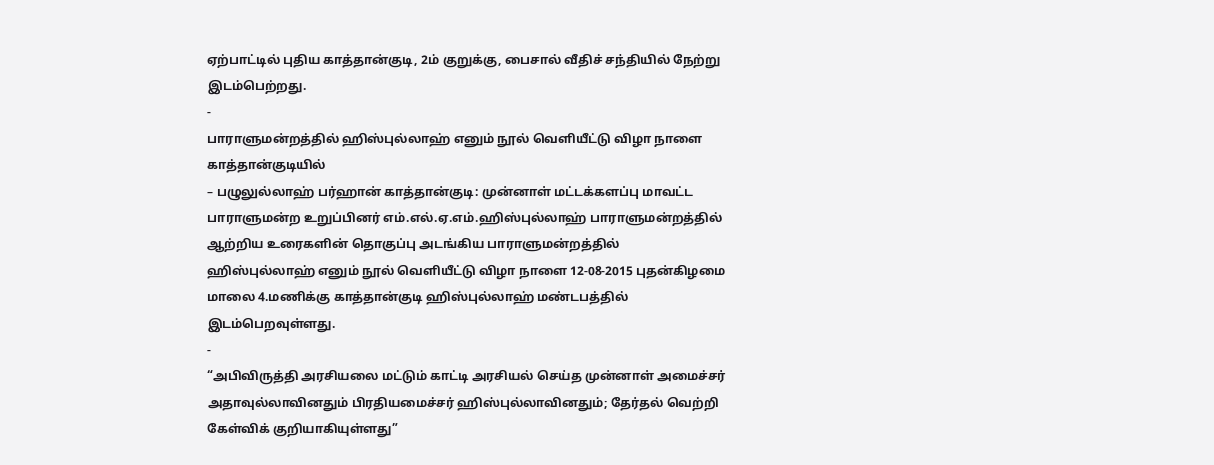ஏற்பாட்டில் புதிய காத்தான்குடி, 2ம் குறுக்கு, பைசால் வீதிச் சந்தியில் நேற்று இடம்பெற்றது.
-
பாராளுமன்றத்தில் ஹிஸ்புல்லாஹ் எனும் நூல் வெளியீட்டு விழா நாளை காத்தான்குடியில்
– பழுலுல்லாஹ் பர்ஹான் காத்தான்குடி: முன்னாள் மட்டக்களப்பு மாவட்ட பாராளுமன்ற உறுப்பினர் எம்.எல்.ஏ.எம்.ஹிஸ்புல்லாஹ் பாராளுமன்றத்தில் ஆற்றிய உரைகளின் தொகுப்பு அடங்கிய பாராளுமன்றத்தில் ஹிஸ்புல்லாஹ் எனும் நூல் வெளியீட்டு விழா நாளை 12-08-2015 புதன்கிழமை மாலை 4.மணிக்கு காத்தான்குடி ஹிஸ்புல்லாஹ் மண்டபத்தில் இடம்பெறவுள்ளது.
-
“அபிவிருத்தி அரசியலை மட்டும் காட்டி அரசியல் செய்த முன்னாள் அமைச்சர் அதாவுல்லாவினதும் பிரதியமைச்சர் ஹிஸ்புல்லாவினதும்; தேர்தல் வெற்றி கேள்விக் குறியாகியுள்ளது”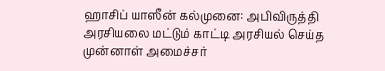ஹாசிப் யாஸீன் கல்முனை: அபிவிருத்தி அரசியலை மட்டும் காட்டி அரசியல் செய்த முன்னாள் அமைச்சர்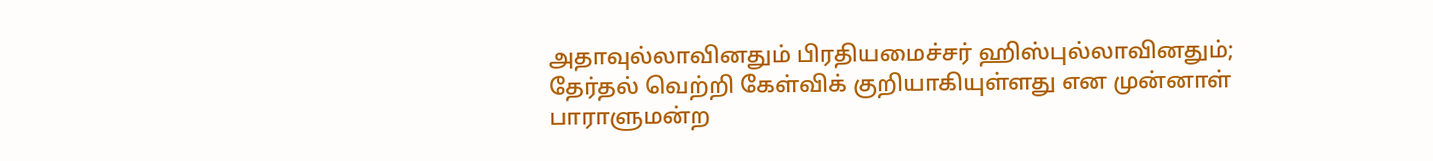அதாவுல்லாவினதும் பிரதியமைச்சர் ஹிஸ்புல்லாவினதும்; தேர்தல் வெற்றி கேள்விக் குறியாகியுள்ளது என முன்னாள் பாராளுமன்ற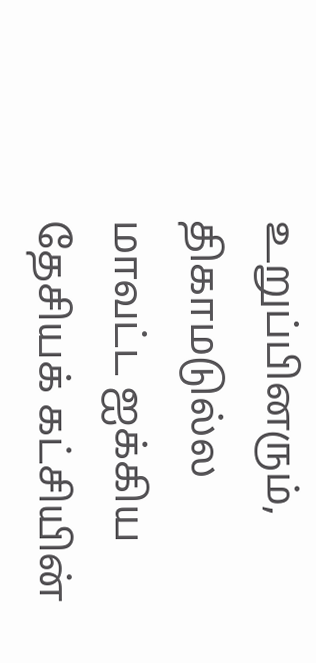உறுப்பினரும், திகாமடுல்ல மாவட்ட ஐக்கிய தேசியக் கட்சியின்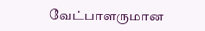வேட்பாளருமான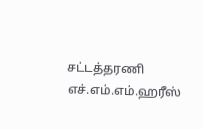சட்டத்தரணி எச்.எம்.எம்.ஹரீஸ்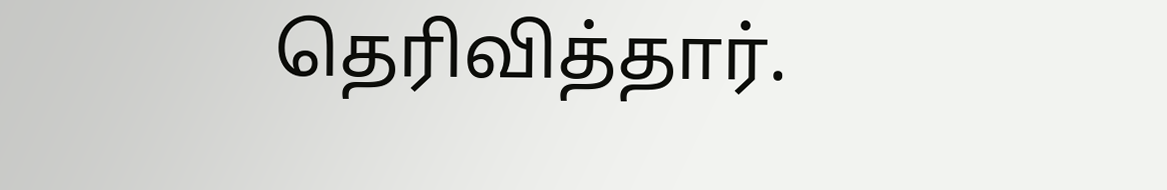தெரிவித்தார்.